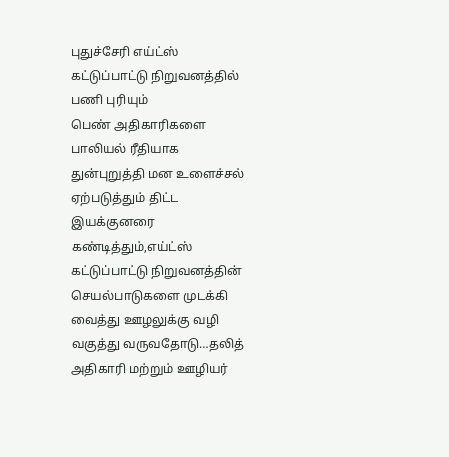புதுச்சேரி எய்ட்ஸ் கட்டுப்பாட்டு நிறுவனத்தில் பணி புரியும்
பெண் அதிகாரிகளை பாலியல் ரீதியாக துன்புறுத்தி மன உளைச்சல் ஏற்படுத்தும் திட்ட இயக்குனரை கண்டித்தும்,எய்ட்ஸ் கட்டுப்பாட்டு நிறுவனத்தின் செயல்பாடுகளை முடக்கி வைத்து ஊழலுக்கு வழி வகுத்து வருவதோடு…தலித் அதிகாரி மற்றும் ஊழியர்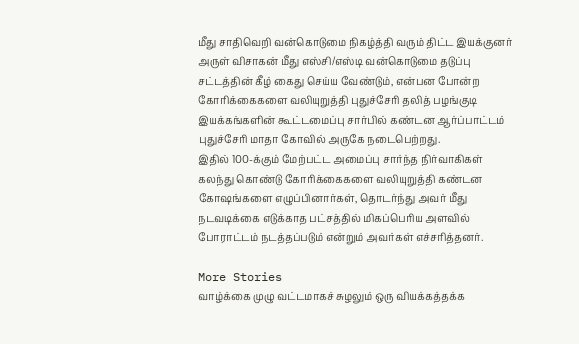மீது சாதிவெறி வன்கொடுமை நிகழ்த்தி வரும் திட்ட இயக்குனர் அருள் விசாகன் மீது எஸ்சி/எஸ்டி வன்கொடுமை தடுப்பு சட்டத்தின் கீழ் கைது செய்ய வேண்டும், என்பன போன்ற கோரிக்கைகளை வலியுறுத்தி புதுச்சேரி தலித் பழங்குடி இயக்கங்களின் கூட்டமைப்பு சார்பில் கண்டன ஆர்ப்பாட்டம் புதுச்சேரி மாதா கோவில் அருகே நடைபெற்றது.
இதில் 100-க்கும் மேற்பட்ட அமைப்பு சார்ந்த நிர்வாகிகள் கலந்து கொண்டு கோரிக்கைகளை வலியுறுத்தி கண்டன கோஷங்களை எழுப்பினார்கள், தொடர்ந்து அவர் மீது நடவடிக்கை எடுக்காத பட்சத்தில் மிகப்பெரிய அளவில் போராட்டம் நடத்தப்படும் என்றும் அவர்கள் எச்சரித்தனர்.

More Stories
வாழ்க்கை முழு வட்டமாகச் சுழலும் ஒரு வியக்கத்தக்க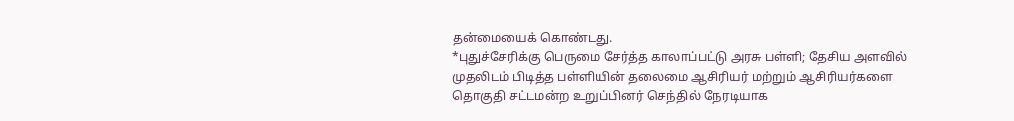தன்மையைக் கொண்டது.
*புதுச்சேரிக்கு பெருமை சேர்த்த காலாப்பட்டு அரசு பள்ளி; தேசிய அளவில் முதலிடம் பிடித்த பள்ளியின் தலைமை ஆசிரியர் மற்றும் ஆசிரியர்களை தொகுதி சட்டமன்ற உறுப்பினர் செந்தில் நேரடியாக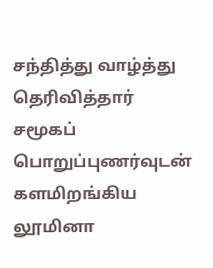சந்தித்து வாழ்த்து தெரிவித்தார்
சமூகப் பொறுப்புணர்வுடன் களமிறங்கிய லூமினா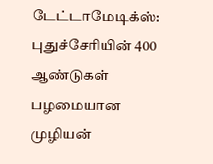டேட்டாமேடிக்ஸ்: புதுச்சேரியின் 400 ஆண்டுகள் பழமையான முழியன்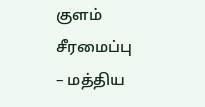குளம் சீரமைப்பு – மத்திய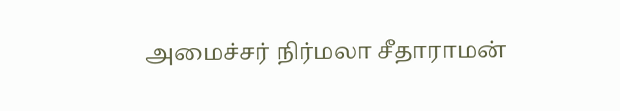அமைச்சர் நிர்மலா சீதாராமன்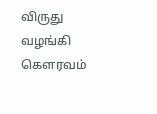விருது வழங்கி கௌரவம்